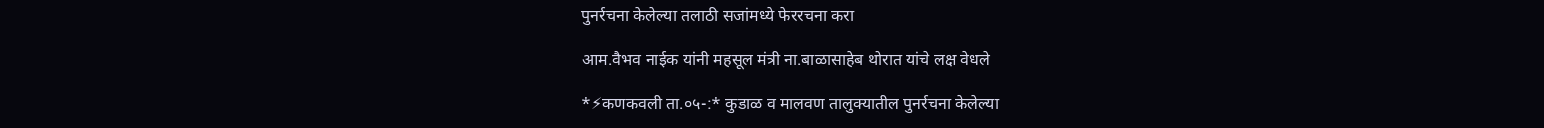पुनर्रचना केलेल्या तलाठी सजांमध्ये फेररचना करा

आम.वैभव नाईक यांनी महसूल मंत्री ना.बाळासाहेब थोरात यांचे लक्ष वेधले

*⚡कणकवली ता.०५-:* कुडाळ व मालवण तालुक्यातील पुनर्रचना केलेल्या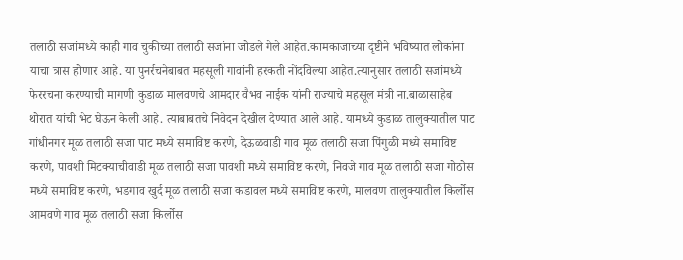तलाठी सजांमध्ये काही गाव चुकीच्या तलाठी सजांना जोडले गेले आहेत.कामकाजाच्या दृष्टीने भविष्यात लोकांना याचा त्रास होणार आहे. या पुनर्रचनेबाबत महसूली गावांनी हरकती नोंदविल्या आहेत.त्यानुसार तलाठी सजांमध्ये फेररचना करण्याची मागणी कुडाळ मालवणचे आमदार वैभव नाईक यांनी राज्याचे महसूल मंत्री ना.बाळासाहेब थोरात यांची भेट घेऊन केली आहे. त्याबाबतचे निवेदन देखील देण्यात आले आहे. यामध्ये कुडाळ तालुक्यातील पाट गांधीनगर मूळ तलाठी सजा पाट मध्ये समाविष्ट करणे, देऊळवाडी गाव मूळ तलाठी सजा पिंगुळी मध्ये समाविष्ट करणे, पावशी मिटक्याचीवाडी मूळ तलाठी सजा पावशी मध्ये समाविष्ट करणे, निवजे गाव मूळ तलाठी सजा गोठोस मध्ये समाविष्ट करणे, भडगाव खुर्द मूळ तलाठी सजा कडावल मध्ये समाविष्ट करणे, मालवण तालुक्यातील किर्लोस आमवणे गाव मूळ तलाठी सजा किर्लोस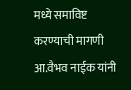मध्ये समाविष्ट करण्याची मागणी आ.वैभव नाईक यांनी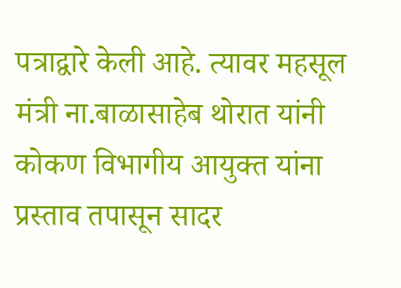पत्राद्वारे केली आहे. त्यावर महसूल मंत्री ना.बाळासाहेब थोरात यांनी कोकण विभागीय आयुक्त यांना प्रस्ताव तपासून सादर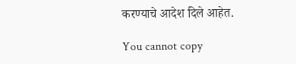करण्याचे आदेश दिले आहेत.

You cannot copy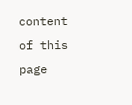content of this page